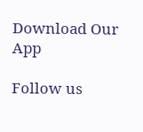Download Our App

Follow us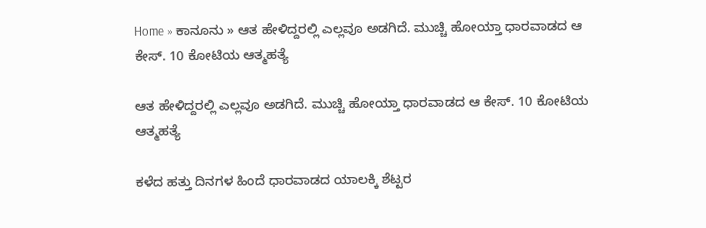Home » ಕಾನೂನು » ಆತ ಹೇಳಿದ್ದರಲ್ಲಿ ಎಲ್ಲವೂ ಅಡಗಿದೆ. ಮುಚ್ಚಿ ಹೋಯ್ತಾ ಧಾರವಾಡದ ಆ ಕೇಸ್. 10 ಕೋಟಿಯ ಆತ್ಮಹತ್ಯೆ

ಆತ ಹೇಳಿದ್ದರಲ್ಲಿ ಎಲ್ಲವೂ ಅಡಗಿದೆ. ಮುಚ್ಚಿ ಹೋಯ್ತಾ ಧಾರವಾಡದ ಆ ಕೇಸ್. 10 ಕೋಟಿಯ ಆತ್ಮಹತ್ಯೆ

ಕಳೆದ ಹತ್ತು ದಿನಗಳ ಹಿಂದೆ ಧಾರವಾಡದ ಯಾಲಕ್ಕಿ ಶೆಟ್ಟರ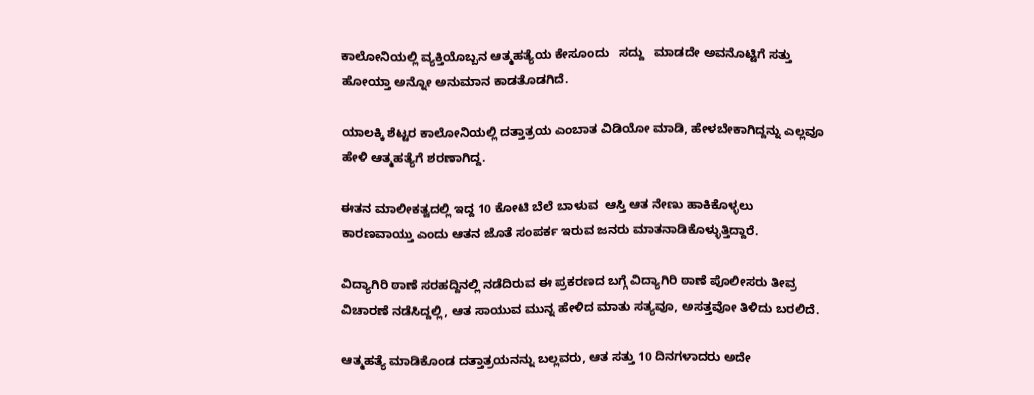ಕಾಲೋನಿಯಲ್ಲಿ ವ್ಯಕ್ತಿಯೊಬ್ಬನ ಆತ್ಮಹತ್ಯೆಯ ಕೇಸೂಂದು   ಸದ್ದು   ಮಾಡದೇ ಅವನೊಟ್ಟಿಗೆ ಸತ್ತು ಹೋಯ್ತಾ ಅನ್ನೋ ಅನುಮಾನ ಕಾಡತೊಡಗಿದೆ.

ಯಾಲಕ್ಕಿ ಶೆಟ್ಟರ ಕಾಲೋನಿಯಲ್ಲಿ ದತ್ತಾತ್ರಯ ಎಂಬಾತ ವಿಡಿಯೋ ಮಾಡಿ, ಹೇಳಬೇಕಾಗಿದ್ದನ್ನು ಎಲ್ಲವೂ ಹೇಳಿ ಆತ್ಮಹತ್ಯೆಗೆ ಶರಣಾಗಿದ್ದ.

ಈತನ ಮಾಲೀಕತ್ವದಲ್ಲಿ ಇದ್ದ 10 ಕೋಟಿ ಬೆಲೆ ಬಾಳುವ  ಆಸ್ತಿ ಆತ ನೇಣು ಹಾಕಿಕೊಳ್ಳಲು ಕಾರಣವಾಯ್ತು ಎಂದು ಆತನ ಜೊತೆ ಸಂಪರ್ಕ ಇರುವ ಜನರು ಮಾತನಾಡಿಕೊಳ್ಳುತ್ತಿದ್ದಾರೆ.

ವಿದ್ಯಾಗಿರಿ ಠಾಣೆ ಸರಹದ್ದಿನಲ್ಲಿ ನಡೆದಿರುವ ಈ ಪ್ರಕರಣದ ಬಗ್ಗೆ ವಿದ್ಯಾಗಿರಿ ಠಾಣೆ ಪೊಲೀಸರು ತೀವ್ರ ವಿಚಾರಣೆ ನಡೆಸಿದ್ದಲ್ಲಿ, ಆತ ಸಾಯುವ ಮುನ್ನ ಹೇಳಿದ ಮಾತು ಸತ್ಯವೂ, ಅಸತ್ತವೋ ತಿಳಿದು ಬರಲಿದೆ.

ಆತ್ಮಹತ್ಯೆ ಮಾಡಿಕೊಂಡ ದತ್ತಾತ್ರಯನನ್ನು ಬಲ್ಲವರು, ಆತ ಸತ್ತು 10 ದಿನಗಳಾದರು ಅದೇ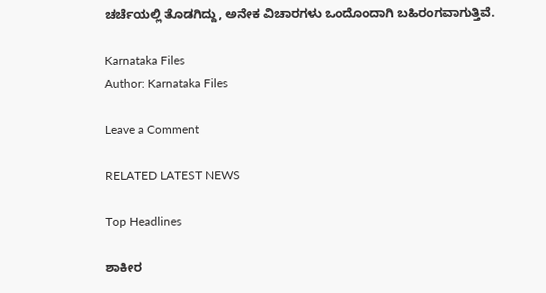ಚರ್ಚೆಯಲ್ಲಿ ತೊಡಗಿದ್ದು, ಅನೇಕ ವಿಚಾರಗಳು ಒಂದೊಂದಾಗಿ ಬಹಿರಂಗವಾಗುತ್ತಿವೆ.

Karnataka Files
Author: Karnataka Files

Leave a Comment

RELATED LATEST NEWS

Top Headlines

ಶಾಕೀರ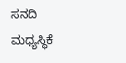ಸನದಿ ಮಧ್ಯಸ್ಥಿಕೆ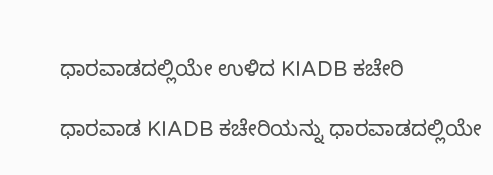ಧಾರವಾಡದಲ್ಲಿಯೇ ಉಳಿದ KIADB ಕಚೇರಿ

ಧಾರವಾಡ KIADB ಕಚೇರಿಯನ್ನು ಧಾರವಾಡದಲ್ಲಿಯೇ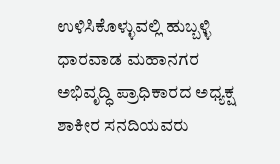ಉಳಿಸಿಕೊಳ್ಳುವಲ್ಲಿ ಹುಬ್ಬಳ್ಳಿ ಧಾರವಾಡ ಮಹಾನಗರ ಅಭಿವೃದ್ಧಿ ಪ್ರಾಧಿಕಾರದ ಅಧ್ಯಕ್ಷ ಶಾಕೀರ ಸನದಿಯವರು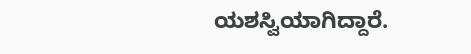ಯಶಸ್ವಿಯಾಗಿದ್ದಾರೆ.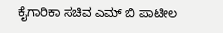ಕೈಗಾರಿಕಾ ಸಚಿವ ಎಮ್ ಬಿ ಪಾಟೀಲ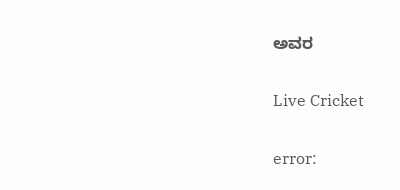ಅವರ

Live Cricket

error: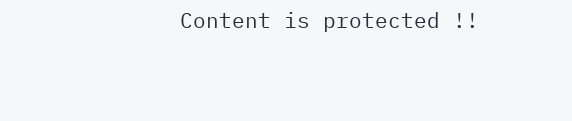Content is protected !!